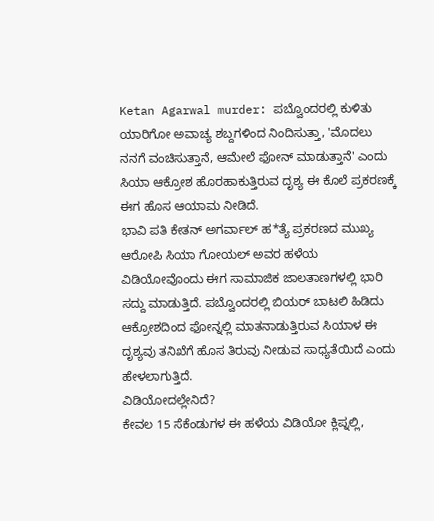Ketan Agarwal murder: ಪಬ್ವೊಂದರಲ್ಲಿ ಕುಳಿತು ಯಾರಿಗೋ ಅವಾಚ್ಯ ಶಬ್ದಗಳಿಂದ ನಿಂದಿಸುತ್ತಾ, 'ಮೊದಲು ನನಗೆ ವಂಚಿಸುತ್ತಾನೆ, ಆಮೇಲೆ ಫೋನ್ ಮಾಡುತ್ತಾನೆ' ಎಂದು ಸಿಯಾ ಆಕ್ರೋಶ ಹೊರಹಾಕುತ್ತಿರುವ ದೃಶ್ಯ ಈ ಕೊಲೆ ಪ್ರಕರಣಕ್ಕೆ ಈಗ ಹೊಸ ಆಯಾಮ ನೀಡಿದೆ.
ಭಾವಿ ಪತಿ ಕೇತನ್ ಅಗರ್ವಾಲ್ ಹ*ತ್ಯೆ ಪ್ರಕರಣದ ಮುಖ್ಯ ಆರೋಪಿ ಸಿಯಾ ಗೋಯಲ್ ಅವರ ಹಳೆಯ ವಿಡಿಯೋವೊಂದು ಈಗ ಸಾಮಾಜಿಕ ಜಾಲತಾಣಗಳಲ್ಲಿ ಭಾರಿ ಸದ್ದು ಮಾಡುತ್ತಿದೆ. ಪಬ್ವೊಂದರಲ್ಲಿ ಬಿಯರ್ ಬಾಟಲಿ ಹಿಡಿದು ಆಕ್ರೋಶದಿಂದ ಫೋನ್ನಲ್ಲಿ ಮಾತನಾಡುತ್ತಿರುವ ಸಿಯಾಳ ಈ ದೃಶ್ಯವು ತನಿಖೆಗೆ ಹೊಸ ತಿರುವು ನೀಡುವ ಸಾಧ್ಯತೆಯಿದೆ ಎಂದು ಹೇಳಲಾಗುತ್ತಿದೆ.
ವಿಡಿಯೋದಲ್ಲೇನಿದೆ?
ಕೇವಲ 15 ಸೆಕೆಂಡುಗಳ ಈ ಹಳೆಯ ವಿಡಿಯೋ ಕ್ಲಿಪ್ನಲ್ಲಿ,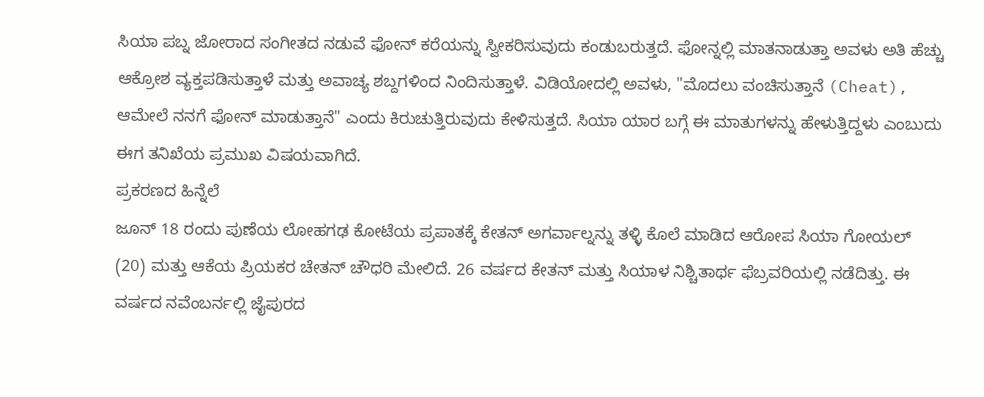ಸಿಯಾ ಪಬ್ನ ಜೋರಾದ ಸಂಗೀತದ ನಡುವೆ ಫೋನ್ ಕರೆಯನ್ನು ಸ್ವೀಕರಿಸುವುದು ಕಂಡುಬರುತ್ತದೆ. ಫೋನ್ನಲ್ಲಿ ಮಾತನಾಡುತ್ತಾ ಅವಳು ಅತಿ ಹೆಚ್ಚು ಆಕ್ರೋಶ ವ್ಯಕ್ತಪಡಿಸುತ್ತಾಳೆ ಮತ್ತು ಅವಾಚ್ಯ ಶಬ್ದಗಳಿಂದ ನಿಂದಿಸುತ್ತಾಳೆ. ವಿಡಿಯೋದಲ್ಲಿ ಅವಳು, "ಮೊದಲು ವಂಚಿಸುತ್ತಾನೆ (Cheat), ಆಮೇಲೆ ನನಗೆ ಫೋನ್ ಮಾಡುತ್ತಾನೆ" ಎಂದು ಕಿರುಚುತ್ತಿರುವುದು ಕೇಳಿಸುತ್ತದೆ. ಸಿಯಾ ಯಾರ ಬಗ್ಗೆ ಈ ಮಾತುಗಳನ್ನು ಹೇಳುತ್ತಿದ್ದಳು ಎಂಬುದು ಈಗ ತನಿಖೆಯ ಪ್ರಮುಖ ವಿಷಯವಾಗಿದೆ.
ಪ್ರಕರಣದ ಹಿನ್ನೆಲೆ
ಜೂನ್ 18 ರಂದು ಪುಣೆಯ ಲೋಹಗಢ ಕೋಟೆಯ ಪ್ರಪಾತಕ್ಕೆ ಕೇತನ್ ಅಗರ್ವಾಲ್ನನ್ನು ತಳ್ಳಿ ಕೊಲೆ ಮಾಡಿದ ಆರೋಪ ಸಿಯಾ ಗೋಯಲ್ (20) ಮತ್ತು ಆಕೆಯ ಪ್ರಿಯಕರ ಚೇತನ್ ಚೌಧರಿ ಮೇಲಿದೆ. 26 ವರ್ಷದ ಕೇತನ್ ಮತ್ತು ಸಿಯಾಳ ನಿಶ್ಚಿತಾರ್ಥ ಫೆಬ್ರವರಿಯಲ್ಲಿ ನಡೆದಿತ್ತು. ಈ ವರ್ಷದ ನವೆಂಬರ್ನಲ್ಲಿ ಜೈಪುರದ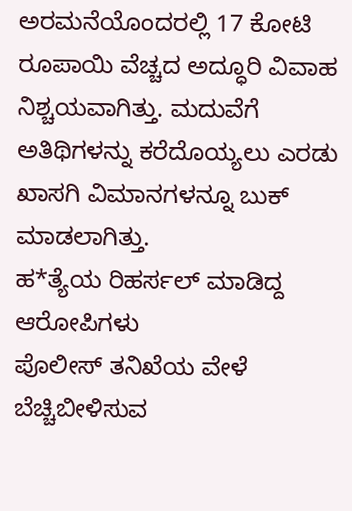ಅರಮನೆಯೊಂದರಲ್ಲಿ 17 ಕೋಟಿ ರೂಪಾಯಿ ವೆಚ್ಚದ ಅದ್ಧೂರಿ ವಿವಾಹ ನಿಶ್ಚಯವಾಗಿತ್ತು. ಮದುವೆಗೆ ಅತಿಥಿಗಳನ್ನು ಕರೆದೊಯ್ಯಲು ಎರಡು ಖಾಸಗಿ ವಿಮಾನಗಳನ್ನೂ ಬುಕ್ ಮಾಡಲಾಗಿತ್ತು.
ಹ*ತ್ಯೆಯ ರಿಹರ್ಸಲ್ ಮಾಡಿದ್ದ ಆರೋಪಿಗಳು
ಪೊಲೀಸ್ ತನಿಖೆಯ ವೇಳೆ ಬೆಚ್ಚಿಬೀಳಿಸುವ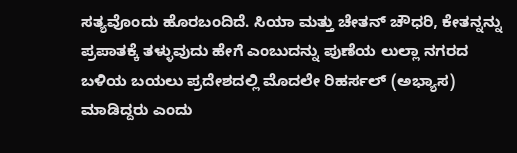ಸತ್ಯವೊಂದು ಹೊರಬಂದಿದೆ. ಸಿಯಾ ಮತ್ತು ಚೇತನ್ ಚೌಧರಿ, ಕೇತನ್ನನ್ನು ಪ್ರಪಾತಕ್ಕೆ ತಳ್ಳುವುದು ಹೇಗೆ ಎಂಬುದನ್ನು ಪುಣೆಯ ಲುಲ್ಲಾ ನಗರದ ಬಳಿಯ ಬಯಲು ಪ್ರದೇಶದಲ್ಲಿ ಮೊದಲೇ ರಿಹರ್ಸಲ್ (ಅಭ್ಯಾಸ) ಮಾಡಿದ್ದರು ಎಂದು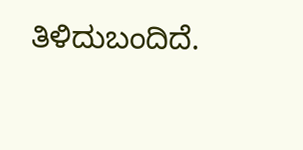ತಿಳಿದುಬಂದಿದೆ.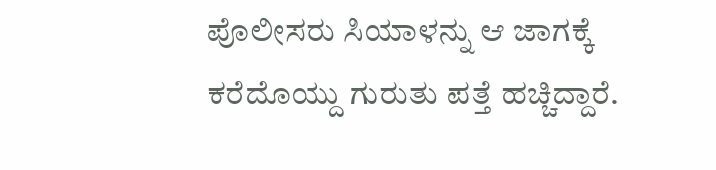ಪೊಲೀಸರು ಸಿಯಾಳನ್ನು ಆ ಜಾಗಕ್ಕೆ ಕರೆದೊಯ್ದು ಗುರುತು ಪತ್ತೆ ಹಚ್ಚಿದ್ದಾರೆ.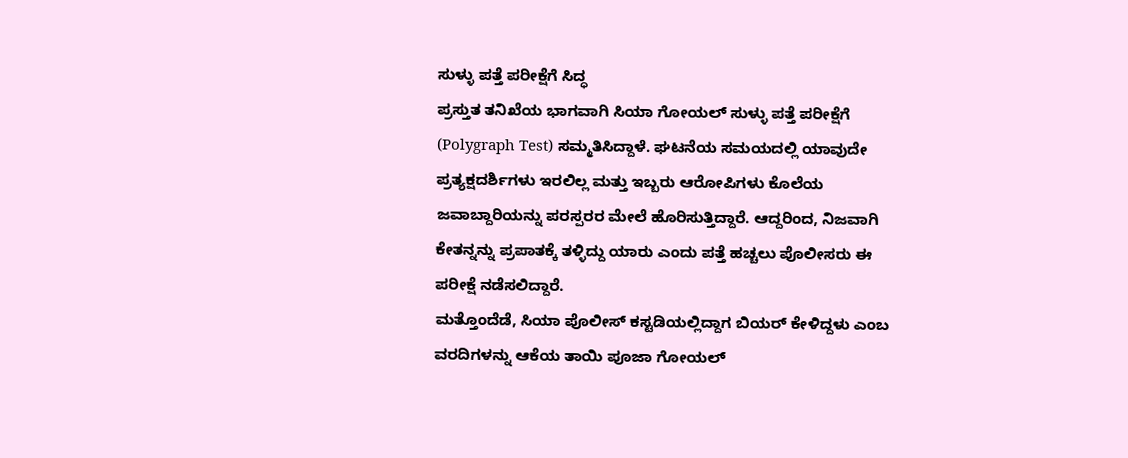ಸುಳ್ಳು ಪತ್ತೆ ಪರೀಕ್ಷೆಗೆ ಸಿದ್ಧ
ಪ್ರಸ್ತುತ ತನಿಖೆಯ ಭಾಗವಾಗಿ ಸಿಯಾ ಗೋಯಲ್ ಸುಳ್ಳು ಪತ್ತೆ ಪರೀಕ್ಷೆಗೆ (Polygraph Test) ಸಮ್ಮತಿಸಿದ್ದಾಳೆ. ಘಟನೆಯ ಸಮಯದಲ್ಲಿ ಯಾವುದೇ ಪ್ರತ್ಯಕ್ಷದರ್ಶಿಗಳು ಇರಲಿಲ್ಲ ಮತ್ತು ಇಬ್ಬರು ಆರೋಪಿಗಳು ಕೊಲೆಯ ಜವಾಬ್ದಾರಿಯನ್ನು ಪರಸ್ಪರರ ಮೇಲೆ ಹೊರಿಸುತ್ತಿದ್ದಾರೆ. ಆದ್ದರಿಂದ, ನಿಜವಾಗಿ ಕೇತನ್ನನ್ನು ಪ್ರಪಾತಕ್ಕೆ ತಳ್ಳಿದ್ದು ಯಾರು ಎಂದು ಪತ್ತೆ ಹಚ್ಚಲು ಪೊಲೀಸರು ಈ ಪರೀಕ್ಷೆ ನಡೆಸಲಿದ್ದಾರೆ.
ಮತ್ತೊಂದೆಡೆ, ಸಿಯಾ ಪೊಲೀಸ್ ಕಸ್ಟಡಿಯಲ್ಲಿದ್ದಾಗ ಬಿಯರ್ ಕೇಳಿದ್ದಳು ಎಂಬ ವರದಿಗಳನ್ನು ಆಕೆಯ ತಾಯಿ ಪೂಜಾ ಗೋಯಲ್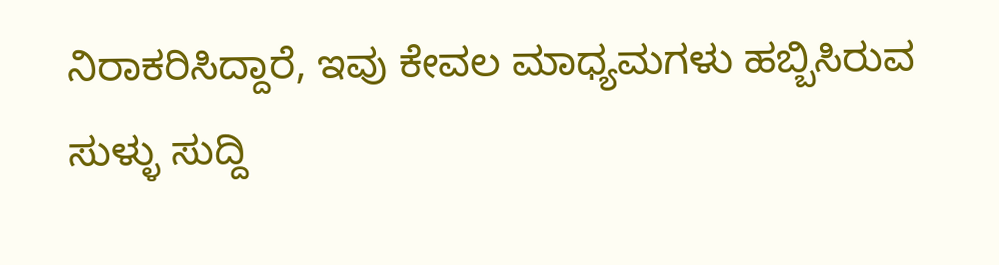ನಿರಾಕರಿಸಿದ್ದಾರೆ, ಇವು ಕೇವಲ ಮಾಧ್ಯಮಗಳು ಹಬ್ಬಿಸಿರುವ ಸುಳ್ಳು ಸುದ್ದಿ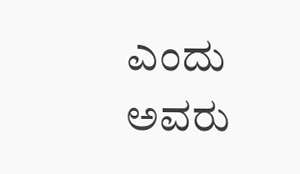ಎಂದು ಅವರು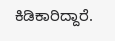ಕಿಡಿಕಾರಿದ್ದಾರೆ.